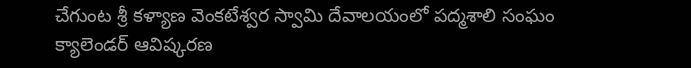చేగుంట శ్రీ కళ్యాణ వెంకటేశ్వర స్వామి దేవాలయంలో పద్మశాలి సంఘం క్యాలెండర్ ఆవిష్కరణ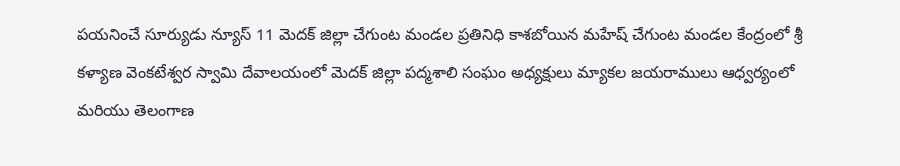పయనించే సూర్యుడు న్యూస్ 11 మెదక్ జిల్లా చేగుంట మండల ప్రతినిధి కాశబోయిన మహేష్ చేగుంట మండల కేంద్రంలో శ్రీ కళ్యాణ వెంకటేశ్వర స్వామి దేవాలయంలో మెదక్ జిల్లా పద్మశాలి సంఘం అధ్యక్షులు మ్యాకల జయరాములు ఆధ్వర్యంలో మరియు తెలంగాణ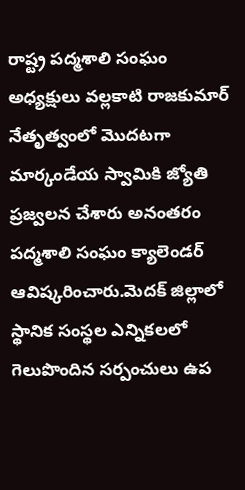రాష్ట్ర పద్మశాలి సంఘం అధ్యక్షులు వల్లకాటి రాజకుమార్ నేతృత్వంలో మొదటగా మార్కండేయ స్వామికి జ్యోతి ప్రజ్వలన చేశారు అనంతరం పద్మశాలి సంఘం క్యాలెండర్ ఆవిష్కరించారు.మెదక్ జిల్లాలో స్థానిక సంస్థల ఎన్నికలలో గెలుపొందిన సర్పంచులు ఉప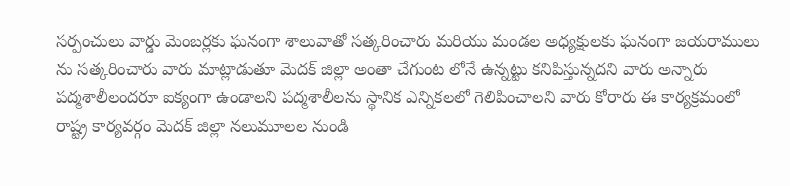సర్పంచులు వార్డు మెంబర్లకు ఘనంగా శాలువాతో సత్కరించారు మరియు మండల అధ్యక్షులకు ఘనంగా జయరాములు ను సత్కరించారు వారు మాట్లాడుతూ మెదక్ జిల్లా అంతా చేగుంట లోనే ఉన్నట్టు కనిపిస్తున్నదని వారు అన్నారు పద్మశాలీలందరూ ఐక్యంగా ఉండాలని పద్మశాలీలను స్థానిక ఎన్నికలలో గెలిపించాలని వారు కోరారు ఈ కార్యక్రమంలో రాష్ట్ర కార్యవర్గం మెదక్ జిల్లా నలుమూలల నుండి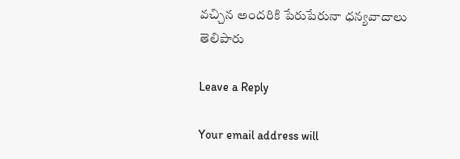వచ్చిన అందరికి పేరుపేరునా ధన్యవాదాలు తెలిపారు

Leave a Reply

Your email address will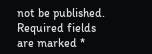not be published. Required fields are marked *